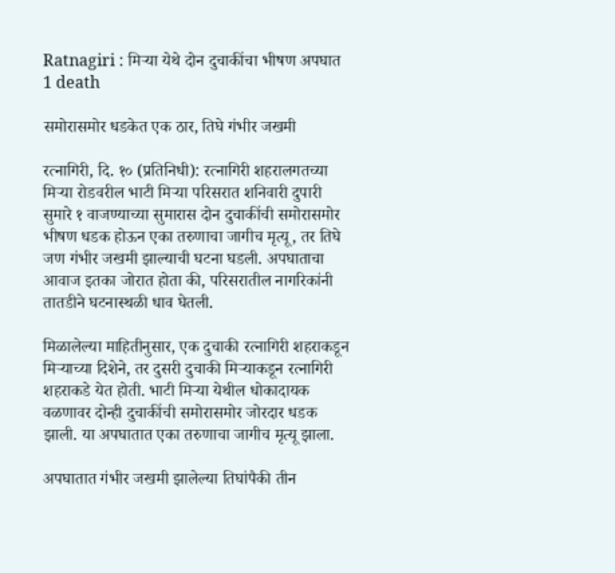Ratnagiri : मिऱ्या येथे दोन दुचाकींचा भीषण अपघात 1 death

समोरासमोर धडकेत एक ठार, तिघे गंभीर जखमी

रत्नागिरी, दि. १० (प्रतिनिधी): रत्नागिरी शहरालगतच्या मिऱ्या रोडवरील भाटी मिऱ्या परिसरात शनिवारी दुपारी सुमारे १ वाजण्याच्या सुमारास दोन दुचाकींची समोरासमोर भीषण धडक होऊन एका तरुणाचा जागीच मृत्यू, तर तिघे जण गंभीर जखमी झाल्याची घटना घडली. अपघाताचा आवाज इतका जोरात होता की, परिसरातील नागरिकांनी तातडीने घटनास्थळी धाव घेतली.

मिळालेल्या माहितीनुसार, एक दुचाकी रत्नागिरी शहराकडून मिऱ्याच्या दिशेने, तर दुसरी दुचाकी मिऱ्याकडून रत्नागिरी शहराकडे येत होती. भाटी मिऱ्या येथील धोकादायक वळणावर दोन्ही दुचाकींची समोरासमोर जोरदार धडक झाली. या अपघातात एका तरुणाचा जागीच मृत्यू झाला.

अपघातात गंभीर जखमी झालेल्या तिघांपैकी तीन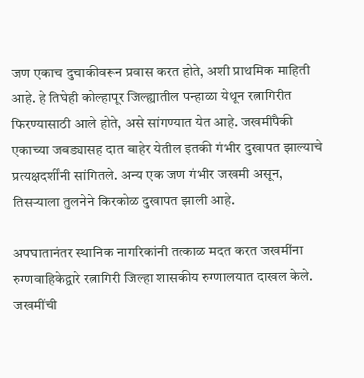जण एकाच दुचाकीवरून प्रवास करत होते, अशी प्राथमिक माहिती आहे. हे तिघेही कोल्हापूर जिल्ह्यातील पन्हाळा येथून रत्नागिरीत फिरण्यासाठी आले होते, असे सांगण्यात येत आहे. जखमींपैकी एकाच्या जबड्यासह दात बाहेर येतील इतकी गंभीर दुखापत झाल्याचे प्रत्यक्षदर्शींनी सांगितले. अन्य एक जण गंभीर जखमी असून, तिसऱ्याला तुलनेने किरकोळ दुखापत झाली आहे.

अपघातानंतर स्थानिक नागरिकांनी तत्काळ मदत करत जखमींना रुग्णवाहिकेद्वारे रत्नागिरी जिल्हा शासकीय रुग्णालयात दाखल केले. जखमींची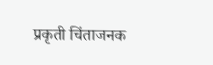प्रकृती चिंताजनक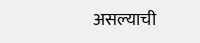असल्याची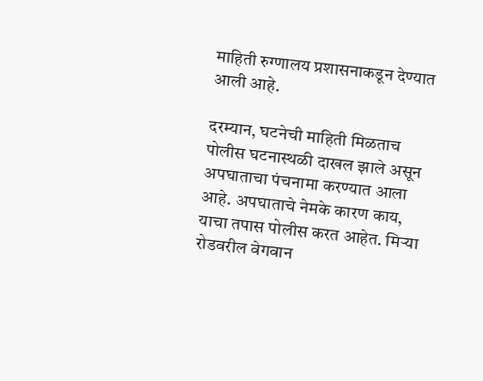माहिती रुग्णालय प्रशासनाकडून देण्यात आली आहे.

दरम्यान, घटनेची माहिती मिळताच पोलीस घटनास्थळी दाखल झाले असून अपघाताचा पंचनामा करण्यात आला आहे. अपघाताचे नेमके कारण काय, याचा तपास पोलीस करत आहेत. मिऱ्या रोडवरील वेगवान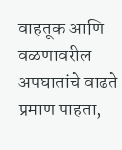वाहतूक आणि वळणावरील अपघातांचे वाढते प्रमाण पाहता,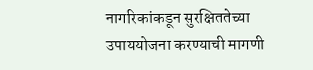नागरिकांकडून सुरक्षिततेच्या उपाययोजना करण्याची मागणी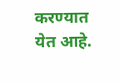करण्यात येत आहे.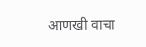आणखी वाचा